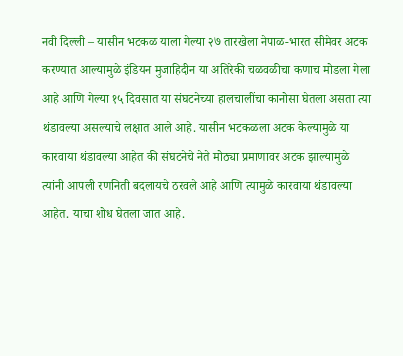नवी दिल्ली – यासीन भटकळ याला गेल्या २७ तारखेला नेपाळ-भारत सीमेवर अटक करण्यात आल्यामुळे इंडियन मुजाहिदीन या अतिरेकी चळवळीचा कणाच मोडला गेला आहे आणि गेल्या १५ दिवसात या संघटनेच्या हालचालींचा कानोसा घेतला असता त्या थंडावल्या असल्याचे लक्षात आले आहे. यासीन भटकळला अटक केल्यामुळे या कारवाया थंडावल्या आहेत की संघटनेचे नेते मोठ्या प्रमाणावर अटक झाल्यामुळे त्यांनी आपली रणनिती बदलायचे ठरवले आहे आणि त्यामुळे कारवाया थंडावल्या आहेत. याचा शोध घेतला जात आहे.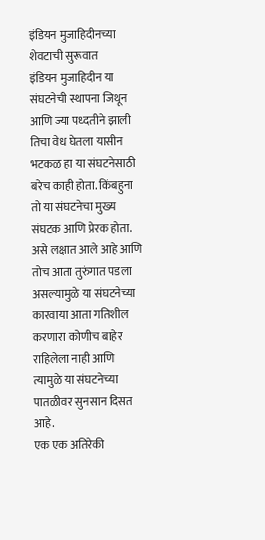इंडियन मुजाहिदीनच्या शेवटाची सुरूवात
इंडियन मुजाहिदीन या संघटनेची स्थापना जिथून आणि ज्या पध्दतीने झाली तिचा वेध घेतला यासीन भटकळ हा या संघटनेसाठी बरेच काही होता. किंबहुना तो या संघटनेचा मुख्य संघटक आणि प्रेरक होता. असे लक्षात आले आहे आणि तोच आता तुरुंगात पडला असल्यामुळे या संघटनेच्या कारवाया आता गतिशील करणारा कोणीच बाहेर राहिलेला नाही आणि त्यामुळे या संघटनेच्या पातळीवर सुनसान दिसत आहे.
एक एक अतिरेकी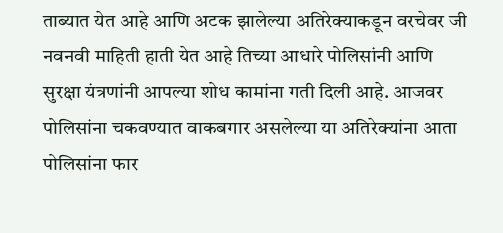ताब्यात येत आहे आणि अटक झालेल्या अतिरेक्याकडून वरचेवर जी नवनवी माहिती हाती येत आहे तिच्या आधारे पोलिसांनी आणि सुरक्षा यंत्रणांनी आपल्या शोध कामांना गती दिली आहे. आजवर पोलिसांना चकवण्यात वाकबगार असलेल्या या अतिरेक्यांना आता पोलिसांना फार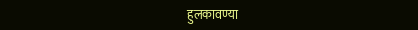हुलकावण्या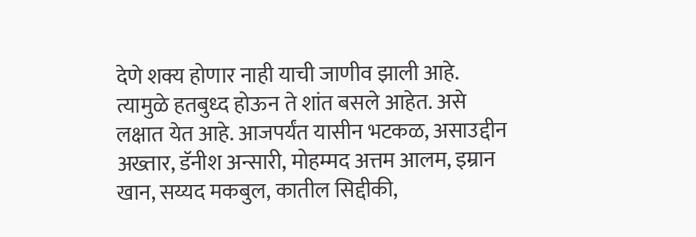देणे शक्य होणार नाही याची जाणीव झाली आहे. त्यामुळे हतबुध्द होऊन ते शांत बसले आहेत. असे लक्षात येत आहे. आजपर्यंत यासीन भटकळ, असाउद्दीन अख्तार, डॅनीश अन्सारी, मोहम्मद अत्तम आलम, इम्रान खान, सय्यद मकबुल, कातील सिद्दीकी,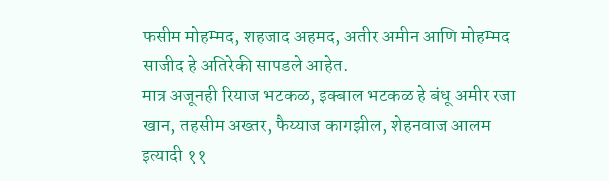फसीम मोहम्मद, शहजाद अहमद, अतीर अमीन आणि मोहम्मद साजीद हे अतिरेकी सापडले आहेत.
मात्र अजूनही रियाज भटकळ, इक्बाल भटकळ हे बंधू अमीर रजा खान, तहसीम अख्तर, फैय्याज कागझील, शेहनवाज आलम इत्यादी ११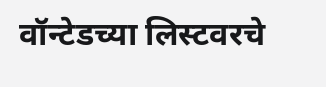वॉन्टेडच्या लिस्टवरचे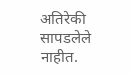अतिरेकी सापडलेले नाहीत.